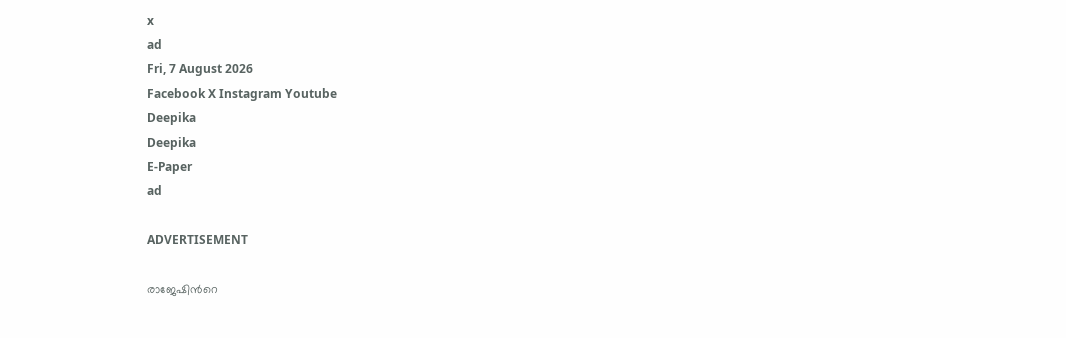x
ad
Fri, 7 August 2026
Facebook X Instagram Youtube
Deepika
Deepika
E-Paper
ad

ADVERTISEMENT

രാജേഷിന്‍റെ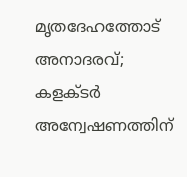മൃതദേഹത്തോട് അനാദരവ്; കളക്ടര്‍ അന്വേഷണത്തിന്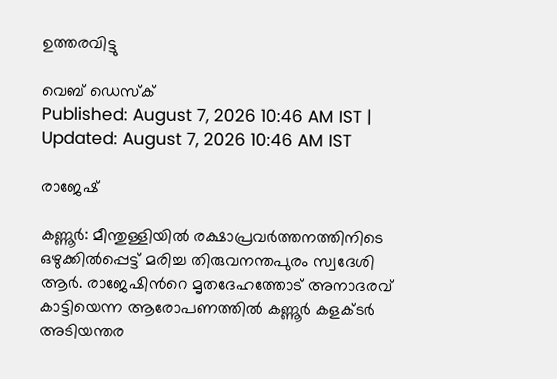ഉത്തരവിട്ടു

വെബ് ഡെസ്ക്
Published: August 7, 2026 10:46 AM IST | Updated: August 7, 2026 10:46 AM IST

രാജേഷ്

കണ്ണൂര്‍: മീന്തുള്ളിയില്‍ രക്ഷാപ്രവര്‍ത്തനത്തിനിടെ ഒഴുക്കില്‍പ്പെട്ട് മരിച്ച തിരുവനന്തപുരം സ്വദേശി ആര്‍. രാജേഷിന്‍റെ മൃതദേഹത്തോട് അനാദരവ് കാട്ടിയെന്ന ആരോപണത്തില്‍ കണ്ണൂര്‍ കളക്ടര്‍ അടിയന്തര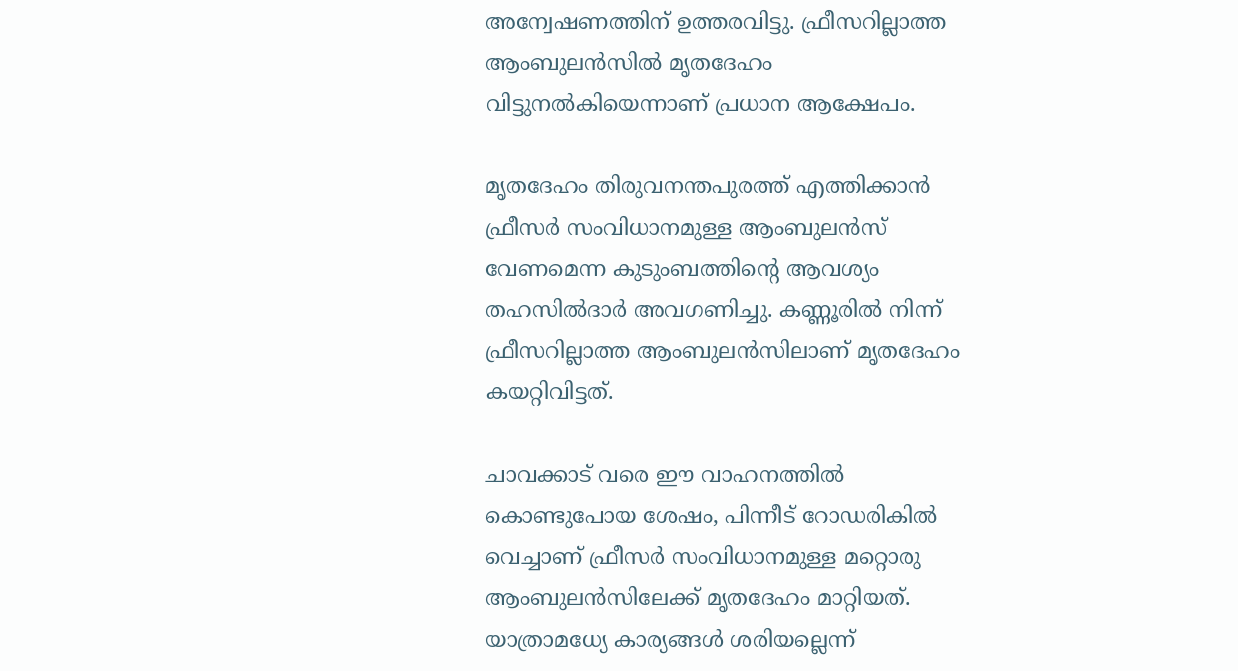അന്വേഷണത്തിന് ഉത്തരവിട്ടു. ഫ്രീസറില്ലാത്ത ആംബുലന്‍സില്‍ മൃതദേഹം വിട്ടുനല്‍കിയെന്നാണ് പ്രധാന ആക്ഷേപം.

മൃതദേഹം തിരുവനന്തപുരത്ത് എത്തിക്കാന്‍ ഫ്രീസര്‍ സംവിധാനമുള്ള ആംബുലന്‍സ് വേണമെന്ന കുടുംബത്തിന്റെ ആവശ്യം തഹസില്‍ദാര്‍ അവഗണിച്ചു. കണ്ണൂരില്‍ നിന്ന് ഫ്രീസറില്ലാത്ത ആംബുലന്‍സിലാണ് മൃതദേഹം കയറ്റിവിട്ടത്.

ചാവക്കാട് വരെ ഈ വാഹനത്തില്‍ കൊണ്ടുപോയ ശേഷം, പിന്നീട് റോഡരികില്‍ വെച്ചാണ് ഫ്രീസര്‍ സംവിധാനമുള്ള മറ്റൊരു ആംബുലന്‍സിലേക്ക് മൃതദേഹം മാറ്റിയത്. യാത്രാമധ്യേ കാര്യങ്ങള്‍ ശരിയല്ലെന്ന്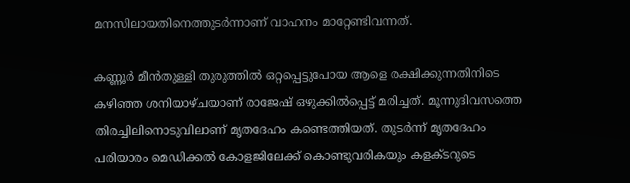മനസിലായതിനെത്തുടർന്നാണ് വാഹനം മാറ്റേണ്ടിവന്നത്.

കണ്ണൂര്‍ മീന്‍തുള്ളി തുരുത്തില്‍ ഒറ്റപ്പെട്ടുപോയ ആളെ രക്ഷിക്കുന്നതിനിടെ കഴിഞ്ഞ ശനിയാഴ്ചയാണ് രാജേഷ് ഒഴുക്കില്‍പ്പെട്ട് മരിച്ചത്. മൂന്നുദിവസത്തെ തിരച്ചിലിനൊടുവിലാണ് മൃതദേഹം കണ്ടെത്തിയത്. തുടര്‍ന്ന് മൃതദേഹം പരിയാരം മെഡിക്കല്‍ കോളജിലേക്ക് കൊണ്ടുവരികയും കളക്ടറുടെ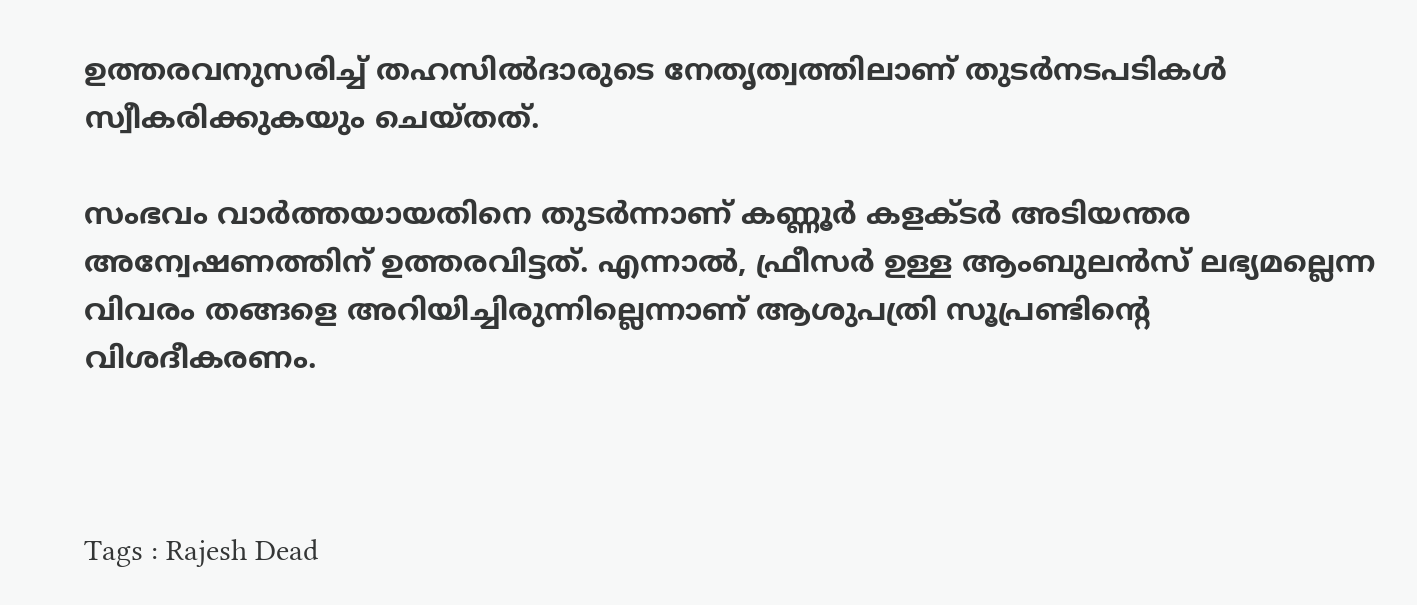ഉത്തരവനുസരിച്ച് തഹസില്‍ദാരുടെ നേതൃത്വത്തിലാണ് തുടര്‍നടപടികള്‍ സ്വീകരിക്കുകയും ചെയ്തത്.

സംഭവം വാര്‍ത്തയായതിനെ തുടര്‍ന്നാണ് കണ്ണൂര്‍ കളക്ടര്‍ അടിയന്തര അന്വേഷണത്തിന് ഉത്തരവിട്ടത്. എന്നാല്‍, ഫ്രീസര്‍ ഉള്ള ആംബുലന്‍സ് ലഭ്യമല്ലെന്ന വിവരം തങ്ങളെ അറിയിച്ചിരുന്നില്ലെന്നാണ് ആശുപത്രി സൂപ്രണ്ടിന്‍റെ വിശദീകരണം.



Tags : Rajesh Dead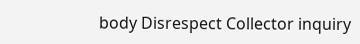body Disrespect Collector inquiry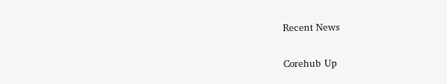Recent News

Corehub Up